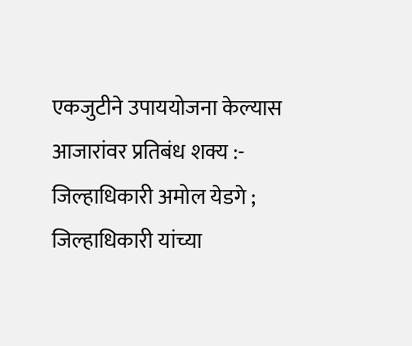एकजुटीने उपाययोजना केल्यास आजारांवर प्रतिबंध शक्य :- जिल्हाधिकारी अमोल येडगे ; जिल्हाधिकारी यांच्या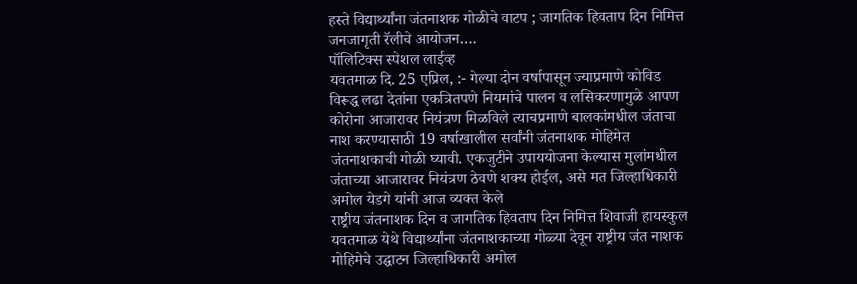हस्ते विद्यार्थ्यांना जंतनाशक गोळीचे वाटप ; जागतिक हिवताप दिन निमित्त जनजागृती रॅलीचे आयोजन….
पॉलिटिक्स स्पेशल लाईव्ह
यवतमाळ दि. 25 एप्रिल, :- गेल्या दोन वर्षापासून ज्याप्रमाणे कोविड विरूद्ध लढा देतांना एकत्रितपणे नियमांचे पालन व लसिकरणामुळे आपण कोरोना आजारावर नियंत्रण मिळविले त्याचप्रमाणे बालकांमधील जंताचा नाश करण्यासाठी 19 वर्षाखालील सर्वांनी जंतनाशक मोहिमेत जंतनाशकाची गोळी घ्यावी. एकजुटीने उपाययोजना केल्यास मुलांमधील जंताच्या आजारावर नियंत्रण ठेवणे शक्य होईल, असे मत जिल्हाधिकारी अमोल येडगे यांनी आज व्यक्त केले
राष्ट्रीय जंतनाशक दिन व जागतिक हिवताप दिन निमित्त शिवाजी हायस्कुल यवतमाळ येथे विद्यार्थ्यांना जंतनाशकाच्या गोळ्या देवून राष्ट्रीय जंत नाशक मोहिमेचे उद्घाटन जिल्हाधिकारी अमोल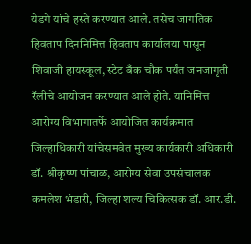येडगे यांचे हस्ते करण्यात आले. तसेच जागतिक हिवताप दिननिमित्त हिवताप कार्यालया पासून शिवाजी हायस्कूल, स्टेट बँक चौक पर्यंत जनजागृती रॅलीचे आयोजन करण्यात आले होते. यानिमित्त आरोग्य विभागातर्फे आयोजित कार्यक्रमात जिल्हाधिकारी यांचेसमवेत मुख्य कार्यकारी अधिकारी डॉ. श्रीकृष्ण पांचाळ, आरोग्य सेवा उपसंचालक कमलेश भंडारी, जिल्हा शल्य चिकित्सक डॉ. आर.डी.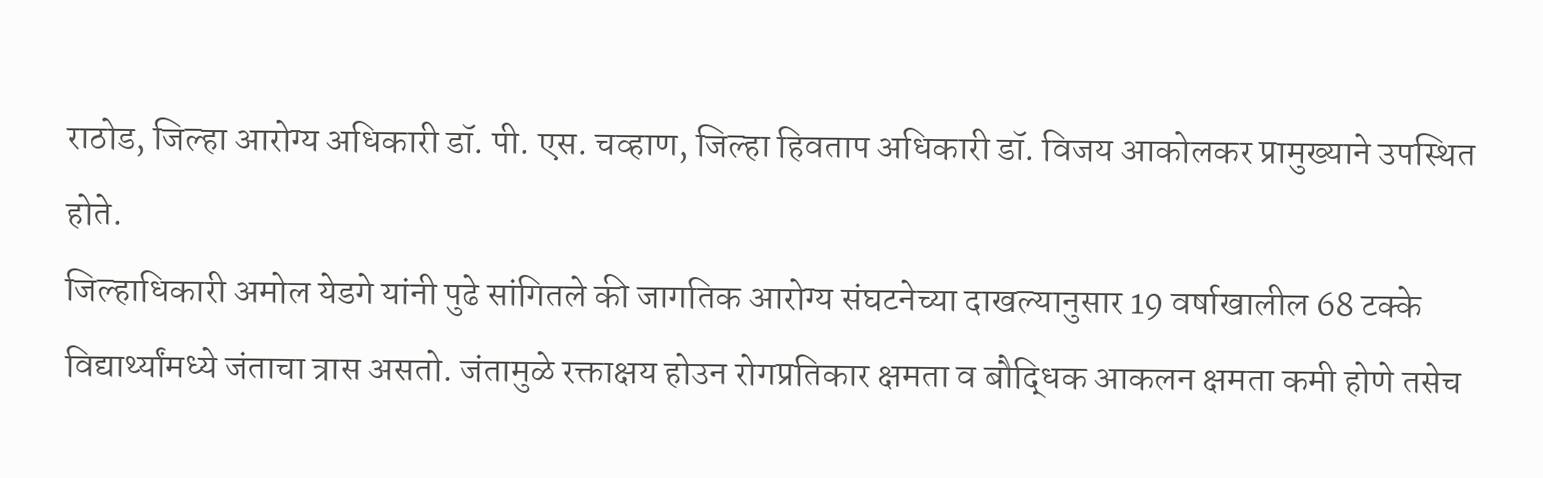राठोड, जिल्हा आरोग्य अधिकारी डॉ. पी. एस. चव्हाण, जिल्हा हिवताप अधिकारी डॉ. विजय आकोलकर प्रामुख्याने उपस्थित होते.
जिल्हाधिकारी अमोल येडगे यांनी पुढे सांगितले की जागतिक आरोग्य संघटनेच्या दाखल्यानुसार 19 वर्षाखालील 68 टक्के विद्यार्थ्यांमध्ये जंताचा त्रास असतो. जंतामुळे रक्ताक्षय होउन रोगप्रतिकार क्षमता व बौद्धिक आकलन क्षमता कमी होणे तसेच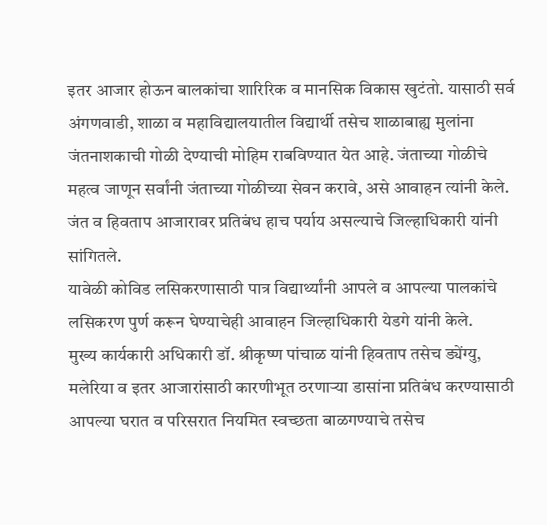इतर आजार होऊन बालकांचा शारिरिक व मानसिक विकास खुटंतो. यासाठी सर्व अंगणवाडी, शाळा व महाविद्यालयातील विद्यार्थी तसेच शाळाबाह्य मुलांना जंतनाशकाची गोळी देण्याची मोहिम राबविण्यात येत आहे. जंताच्या गोळीचे महत्व जाणून सर्वांनी जंताच्या गोळीच्या सेवन करावे, असे आवाहन त्यांनी केले. जंत व हिवताप आजारावर प्रतिबंध हाच पर्याय असल्याचे जिल्हाधिकारी यांनी सांगितले.
यावेळी कोविड लसिकरणासाठी पात्र विद्यार्थ्यांनी आपले व आपल्या पालकांचे लसिकरण पुर्ण करून घेण्याचेही आवाहन जिल्हाधिकारी येडगे यांनी केले.
मुख्य कार्यकारी अधिकारी डॉ. श्रीकृष्ण पांचाळ यांनी हिवताप तसेच ड्येंग्यु, मलेरिया व इतर आजारांसाठी कारणीभूत ठरणाऱ्या डासांना प्रतिबंध करण्यासाठी आपल्या घरात व परिसरात नियमित स्वच्छता बाळगण्याचे तसेच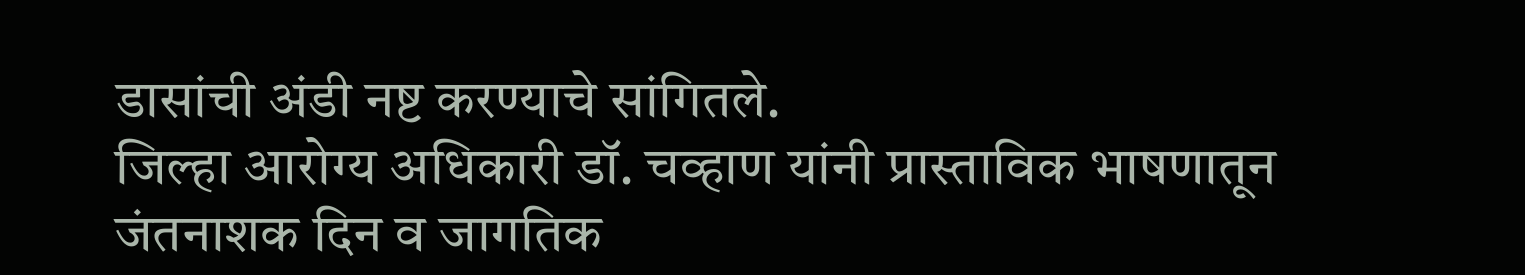डासांची अंडी नष्ट करण्याचे सांगितले.
जिल्हा आरोग्य अधिकारी डॉ. चव्हाण यांनी प्रास्ताविक भाषणातून जंतनाशक दिन व जागतिक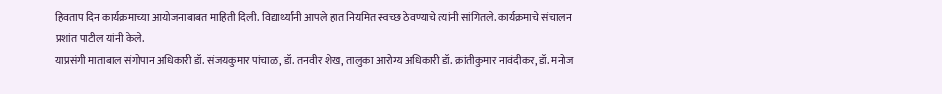हिवताप दिन कार्यक्रमाच्या आयोजनाबाबत माहिती दिली. विद्यार्थ्यांनी आपले हात नियमित स्वच्छ ठेवण्याचे त्यांनी सांगितले. कार्यक्रमाचे संचालन प्रशांत पाटील यांनी केले.
याप्रसंगी माताबाल संगोपान अधिकारी डॉ. संजयकुमार पांचाळ, डॉ. तनवीर शेख, तालुका आरोग्य अधिकारी डॉ. क्रांतीकुमार नावंदीकर, डॉ. मनोज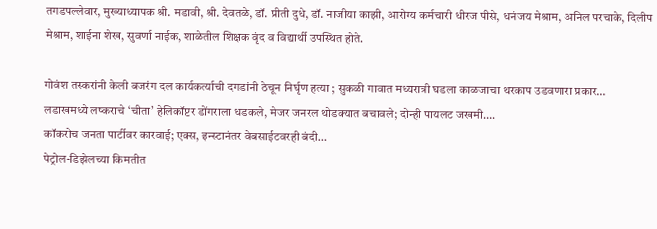तगडपल्लेवार, मुख्याध्यापक श्री. मडावी, श्री. देवतळे, डॉ. प्रीती दुधे, डॉ. नाजीया काझी, आरोग्य कर्मचारी धीरज पीसे, धनंजय मेश्राम, अनिल परचाके, दिलीप मेश्राम, शाईना शेख, सुवर्णा नाईक, शाळेतील शिक्षक वृंद व विद्यार्थी उपस्थित होते.

गोवंश तस्करांनी केली बजरंग दल कार्यकर्त्याची दगडांनी ठेचून निर्घृण हत्या ; सुकळी गावात मध्यरात्री घडला काळजाचा थरकाप उडवणारा प्रकार…
लडाखमध्ये लष्कराचे ‘चीता’ हेलिकॉप्टर डोंगराला धडकले, मेजर जनरल थोडक्यात बचावले; दोन्ही पायलट जखमी….
कॉकरोच जनता पार्टीवर कारवाई; एक्स, इन्स्टानंतर वेबसाईटवरही बंदी…
पेट्रोल-डिझेलच्या किमतीत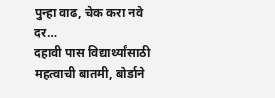पुन्हा वाढ, चेक करा नवे दर…
दहावी पास विद्यार्थ्यांसाठी महत्वाची बातमी, बोर्डाने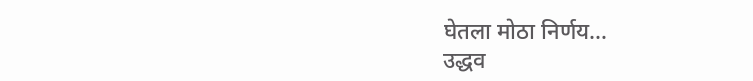घेतला मोठा निर्णय…
उद्धव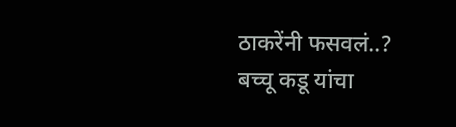ठाकरेंनी फसवलं..? बच्चू कडू यांचा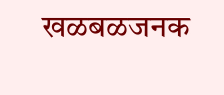खळबळजनक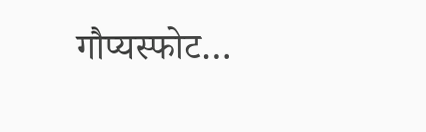गौप्यस्फोट…